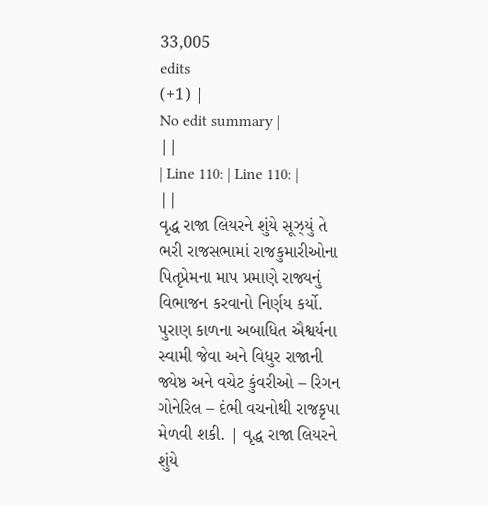33,005
edits
(+1) |
No edit summary |
||
| Line 110: | Line 110: | ||
વૃદ્ધ રાજા લિયરને શુંયે સૂઝ્યું તે ભરી રાજસભામાં રાજકુમારીઓના પિતૃપ્રેમના માપ પ્રમાણે રાજ્યનું વિભાજન કરવાનો નિર્ણય કર્યો. પુરાણ કાળના અબાધિત ઐશ્વર્યના સ્વામી જેવા અને વિધુર રાજાની જ્યેષ્ઠ અને વચેટ કુંવરીઓ – રિગન ગોનેરિલ – દંભી વચનોથી રાજકૃપા મેળવી શકી. | વૃદ્ધ રાજા લિયરને શુંયે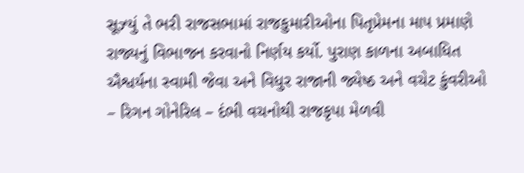સૂઝ્યું તે ભરી રાજસભામાં રાજકુમારીઓના પિતૃપ્રેમના માપ પ્રમાણે રાજ્યનું વિભાજન કરવાનો નિર્ણય કર્યો. પુરાણ કાળના અબાધિત ઐશ્વર્યના સ્વામી જેવા અને વિધુર રાજાની જ્યેષ્ઠ અને વચેટ કુંવરીઓ – રિગન ગોનેરિલ – દંભી વચનોથી રાજકૃપા મેળવી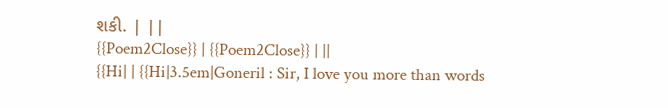શકી. | ||
{{Poem2Close}} | {{Poem2Close}} | ||
{{Hi| | {{Hi|3.5em|Goneril : Sir, I love you more than words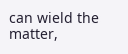can wield the matter,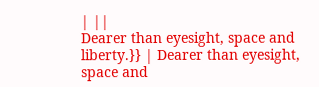| ||
Dearer than eyesight, space and liberty.}} | Dearer than eyesight, space and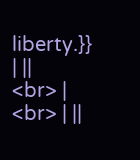liberty.}} | ||
<br> | <br> | ||